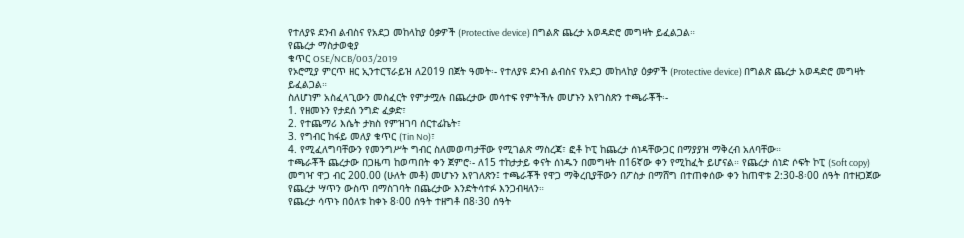የተለያዩ ደንብ ልብስና የአደጋ መከላከያ ዕቃዎች (Protective device) በግልጽ ጨረታ አወዳድሮ መግዛት ይፈልጋል።
የጨረታ ማስታወቂያ
ቁጥር OSE/NCB/003/2019
የኦሮሚያ ምርጥ ዘር ኢንተርፕራይዝ ለ2019 በጀት ዓመት፡- የተለያዩ ደንብ ልብስና የአደጋ መከላከያ ዕቃዎች (Protective device) በግልጽ ጨረታ አወዳድሮ መግዛት ይፈልጋል።
ስለሆነም አስፈላጊውን መስፈርት የምታሟሉ በጨረታው መሳተፍ የምትችሉ መሆኑን እየገስጽን ተጫራቾች፡-
1. የዘመኑን የታደሰ ንግድ ፈቃድ፣
2. የተጨማሪ እሴት ታክስ የምዝገባ ሰርተፊኬት፣
3. የግብር ከፋይ መለያ ቁጥር (Tin No)፣
4. የሚፈለግባቸውን የመንግሥት ግብር ስለመወጣታቸው የሚገልጽ ማስረጃ፣ ፎቶ ኮፒ ከጨረታ ሰነዳቸውጋር በማያያዝ ማቅረብ አለባቸው።
ተጫራቾች ጨረታው በጋዜጣ ከወጣበት ቀን ጀምሮ፡- ለ15 ተከታታይ ቀናት ሰነዱን በመግዛት በ16ኛው ቀን የሚከፈት ይሆናል። የጨረታ ሰነድ ሶፍት ኮፒ (Soft copy) መግዣ ዋጋ ብር 200.00 (ሁለት መቶ) መሆኑን እየገለጽን፤ ተጫራቾች የዋጋ ማቅረቢያቸውን በፖስታ በማሸግ በተጠቀሰው ቀን ከጠዋቱ 2:30-8፡00 ሰዓት በተዘጋጀው የጨረታ ሣጥን ውስጥ በማስገባት በጨረታው እንድትሳተፉ እንጋብዛለን።
የጨረታ ሳጥኑ በዕለቱ ከቀኑ 8፡00 ሰዓት ተዘግቶ በ8፡30 ሰዓት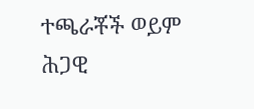ተጫራቾች ወይም ሕጋዊ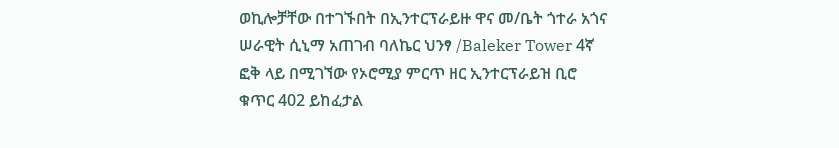ወኪሎቻቸው በተገኙበት በኢንተርፕራይዙ ዋና መ/ቤት ጎተራ አጎና ሠራዊት ሲኒማ አጠገብ ባለኬር ህንፃ /Baleker Tower 4ኛ ፎቅ ላይ በሚገኘው የኦሮሚያ ምርጥ ዘር ኢንተርፕራይዝ ቢሮ ቁጥር 402 ይከፈታል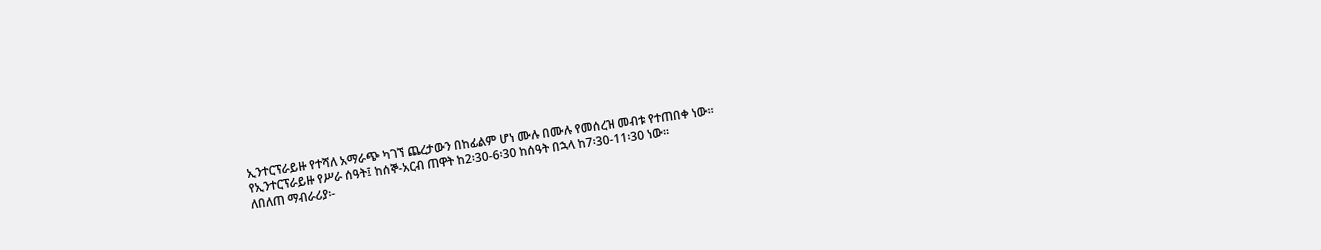ኢንተርፕራይዙ የተሻለ አማራጭ ካገኘ ጨረታውን በከፊልም ሆነ ሙሉ በሙሉ የመሰረዝ መብቱ የተጠበቀ ነው።
የኢንተርፕራይዙ የሥራ ሰዓት፤ ከሰኞ-አርብ ጠዋት ከ2፡30-6፡30 ከሰዓት በኋላ ከ7፡30-11፡30 ነው።
ለበለጠ ማብራሪያ፡-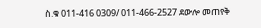ስ.ቁ 011-416 0309/ 011-466-2527 ደውሎ መጠየቅ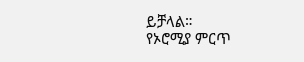ይቻላል።
የኦሮሚያ ምርጥ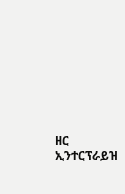ዘር ኢንተርፕራይዝ